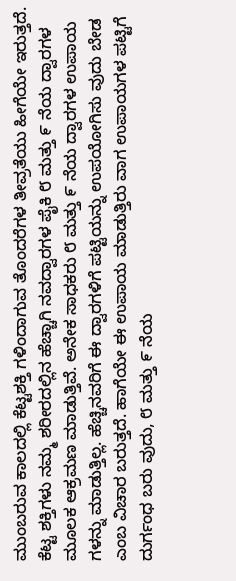ಮುಂಬರುವ ಕಾಲದಲ್ಲಿ ಕೆಟ್ಟಶಕ್ತಿ ಗಳಿಂದಾಗುವ ತೊಂದರೆಗಳ ತೀವ್ರತೆಯು ಹೀಗೆಯೇ ಇರುತ್ತದೆ. ಕೆಟ್ಟ ಶಕ್ತಿಗಳು ನಮ್ಮ ಶರೀರದಲ್ಲಿನ ಹೆಚ್ಚಾಗಿ ನವದ್ವಾರಗಳ ಪೈಕಿ ೮ ಮತ್ತು ೯ ನೆಯ ದ್ವಾರಗಳ ಮೂಲಕ ಆಕ್ರಮಣ ಮಾಡುತ್ತಿವೆ. ಅನೇಕ ಸಾಧಕರು ೮ ಮತ್ತು ೯ ನೆಯ ದ್ವಾರಗಳ ಉಪಾಯ ಗಳನ್ನು ಮಾಡುತ್ತಿಲ್ಲ. ಹೆಚ್ಚಿನವರಿಗೆ ಈ ದ್ವಾರಗಳಿಗೆ ಪಟ್ಟಿಯನ್ನು ಉಪಯೋಗಿಸು ವುದು ಬೇಡ ಎಂಬ ವಿಚಾರ ಬರುತ್ತದೆ. ಹಾಗೆಯೇ ಈ ಉಪಾಯ ಮಾಡುತ್ತಿರು ವಾಗ ಉಪಾಯಗಳ ಪಟ್ಟಿಗೆ ದುರ್ಗಂಧ ಬರು ವುದು, ೮ ಮತ್ತು ೯ ನೆಯ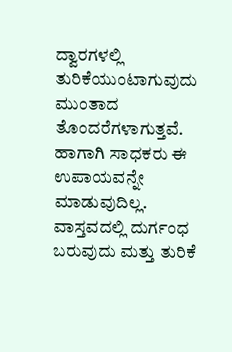ದ್ವಾರಗಳಲ್ಲಿ ತುರಿಕೆಯುಂಟಾಗುವುದು ಮುಂತಾದ ತೊಂದರೆಗಳಾಗುತ್ತವೆ.
ಹಾಗಾಗಿ ಸಾಧಕರು ಈ ಉಪಾಯವನ್ನೇ ಮಾಡುವುದಿಲ್ಲ. ವಾಸ್ತವದಲ್ಲಿ ದುರ್ಗಂಧ ಬರುವುದು ಮತ್ತು ತುರಿಕೆ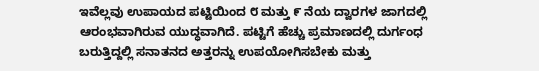ಇವೆಲ್ಲವು ಉಪಾಯದ ಪಟ್ಟಿಯಿಂದ ೮ ಮತ್ತು ೯ ನೆಯ ದ್ವಾರಗಳ ಜಾಗದಲ್ಲಿ ಆರಂಭವಾಗಿರುವ ಯುದ್ಧವಾಗಿದೆ. ಪಟ್ಟಿಗೆ ಹೆಚ್ಚು ಪ್ರಮಾಣದಲ್ಲಿ ದುರ್ಗಂಧ ಬರುತ್ತಿದ್ದಲ್ಲಿ ಸನಾತನದ ಅತ್ತರನ್ನು ಉಪಯೋಗಿಸಬೇಕು ಮತ್ತು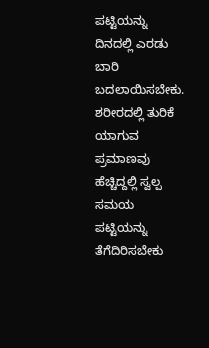ಪಟ್ಟಿಯನ್ನು ದಿನದಲ್ಲಿ ಎರಡು ಬಾರಿ ಬದಲಾಯಿಸಬೇಕು. ಶರೀರದಲ್ಲಿ ತುರಿಕೆ ಯಾಗುವ ಪ್ರಮಾಣವು ಹೆಚ್ಚಿದ್ದಲ್ಲಿ ಸ್ವಲ್ಪ ಸಮಯ ಪಟ್ಟಿಯನ್ನು ತೆಗೆದಿರಿಸಬೇಕು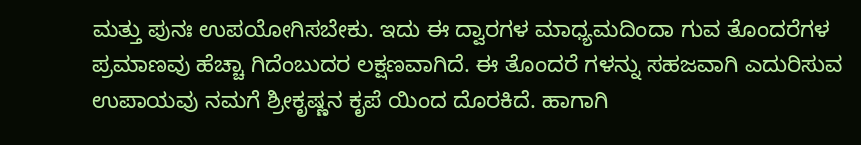ಮತ್ತು ಪುನಃ ಉಪಯೋಗಿಸಬೇಕು. ಇದು ಈ ದ್ವಾರಗಳ ಮಾಧ್ಯಮದಿಂದಾ ಗುವ ತೊಂದರೆಗಳ ಪ್ರಮಾಣವು ಹೆಚ್ಚಾ ಗಿದೆಂಬುದರ ಲಕ್ಷಣವಾಗಿದೆ. ಈ ತೊಂದರೆ ಗಳನ್ನು ಸಹಜವಾಗಿ ಎದುರಿಸುವ ಉಪಾಯವು ನಮಗೆ ಶ್ರೀಕೃಷ್ಣನ ಕೃಪೆ ಯಿಂದ ದೊರಕಿದೆ. ಹಾಗಾಗಿ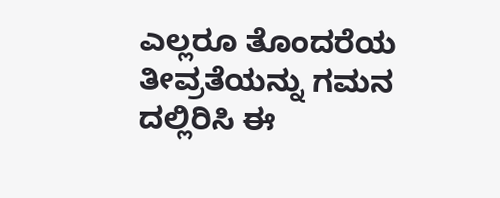ಎಲ್ಲರೂ ತೊಂದರೆಯ ತೀವ್ರತೆಯನ್ನು ಗಮನ ದಲ್ಲಿರಿಸಿ ಈ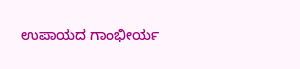ಉಪಾಯದ ಗಾಂಭೀರ್ಯ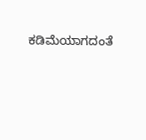ಕಡಿಮೆಯಾಗದಂತೆ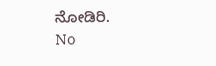ನೋಡಿರಿ.
No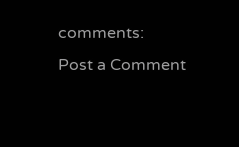comments:
Post a Comment